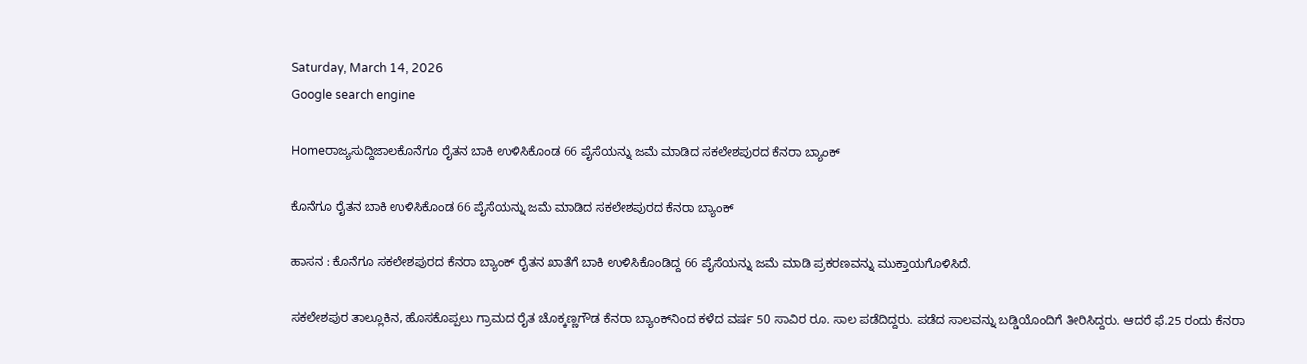Saturday, March 14, 2026
Google search engine

Homeರಾಜ್ಯಸುದ್ದಿಜಾಲಕೊನೆಗೂ ರೈತನ ಬಾಕಿ ಉಳಿಸಿಕೊಂಡ 66 ಪೈಸೆಯನ್ನು ಜಮೆ ಮಾಡಿದ ಸಕಲೇಶಪುರದ ಕೆನರಾ ಬ್ಯಾಂಕ್‌

ಕೊನೆಗೂ ರೈತನ ಬಾಕಿ ಉಳಿಸಿಕೊಂಡ 66 ಪೈಸೆಯನ್ನು ಜಮೆ ಮಾಡಿದ ಸಕಲೇಶಪುರದ ಕೆನರಾ ಬ್ಯಾಂಕ್‌

ಹಾಸನ : ಕೊನೆಗೂ ಸಕಲೇಶಪುರದ ಕೆನರಾ ಬ್ಯಾಂಕ್‌ ರೈತನ ಖಾತೆಗೆ ಬಾಕಿ ಉಳಿಸಿಕೊಂಡಿದ್ದ 66 ಪೈಸೆಯನ್ನು ಜಮೆ ಮಾಡಿ ಪ್ರಕರಣವನ್ನು ಮುಕ್ತಾಯಗೊಳಿಸಿದೆ.

ಸಕಲೇಶಪುರ ತಾಲ್ಲೂಕಿನ, ಹೊಸಕೊಪ್ಪಲು ಗ್ರಾಮದ ರೈತ ಚೊಕ್ಕಣ್ಣಗೌಡ ಕೆನರಾ ಬ್ಯಾಂಕ್‌ನಿಂದ ಕಳೆದ ವರ್ಷ 50 ಸಾವಿರ ರೂ. ಸಾಲ ಪಡೆದಿದ್ದರು. ಪಡೆದ ಸಾಲವನ್ನು ಬಡ್ಡಿಯೊಂದಿಗೆ ತೀರಿಸಿದ್ದರು. ಆದರೆ ಫೆ.25 ರಂದು ಕೆನರಾ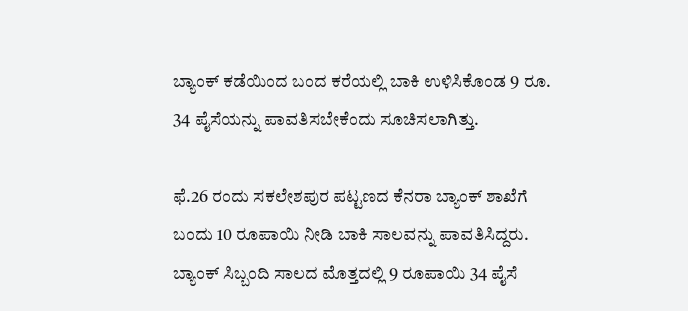ಬ್ಯಾಂಕ್‌ ಕಡೆಯಿಂದ ಬಂದ ಕರೆಯಲ್ಲಿ ಬಾಕಿ ಉಳಿಸಿಕೊಂಡ 9 ರೂ. 34 ಪೈಸೆಯನ್ನು ಪಾವತಿಸಬೇಕೆಂದು ಸೂಚಿಸಲಾಗಿತ್ತು.

ಫೆ.26 ರಂದು ಸಕಲೇಶಪುರ ಪಟ್ಟಣದ ಕೆನರಾ ಬ್ಯಾಂಕ್ ಶಾಖೆಗೆ ಬಂದು 10 ರೂಪಾಯಿ ನೀಡಿ ಬಾಕಿ ಸಾಲವನ್ನು ಪಾವತಿಸಿದ್ದರು. ಬ್ಯಾಂಕ್‌ ಸಿಬ್ಬಂದಿ ಸಾಲದ ಮೊತ್ತದಲ್ಲಿ 9 ರೂಪಾಯಿ 34 ಪೈಸೆ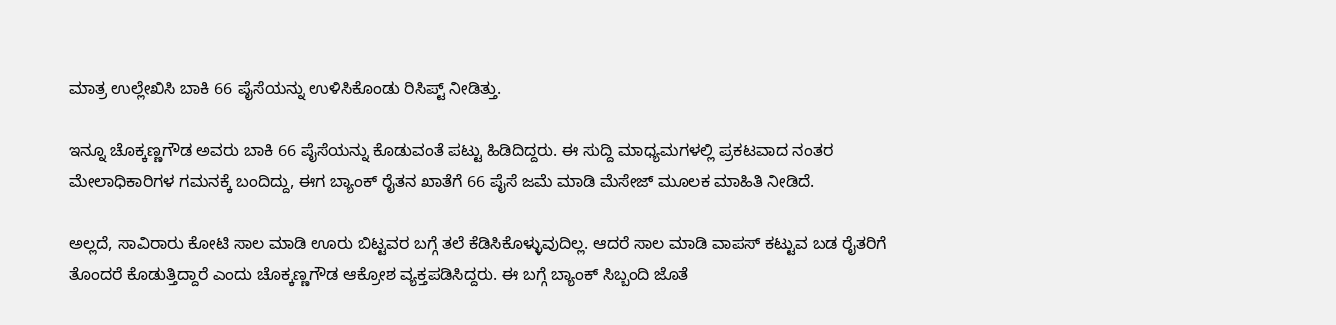ಮಾತ್ರ ಉಲ್ಲೇಖಿಸಿ ಬಾಕಿ 66 ಪೈಸೆಯನ್ನು ಉಳಿಸಿಕೊಂಡು ರಿಸಿಪ್ಟ್‌ ನೀಡಿತ್ತು.

ಇನ್ನೂ ಚೊಕ್ಕಣ್ಣಗೌಡ ಅವರು ಬಾಕಿ 66 ಪೈಸೆಯನ್ನು ಕೊಡುವಂತೆ ಪಟ್ಟು ಹಿಡಿದಿದ್ದರು. ಈ ಸುದ್ದಿ ಮಾಧ್ಯಮಗಳಲ್ಲಿ ಪ್ರಕಟವಾದ ನಂತರ ಮೇಲಾಧಿಕಾರಿಗಳ ಗಮನಕ್ಕೆ ಬಂದಿದ್ದು, ಈಗ ಬ್ಯಾಂಕ್‌ ರೈತನ ಖಾತೆಗೆ 66 ಪೈಸೆ ಜಮೆ ಮಾಡಿ ಮೆಸೇಜ್‌ ಮೂಲಕ ಮಾಹಿತಿ ನೀಡಿದೆ.

ಅಲ್ಲದೆ, ಸಾವಿರಾರು ಕೋಟಿ ಸಾಲ ಮಾಡಿ ಊರು ಬಿಟ್ಟವರ ಬಗ್ಗೆ ತಲೆ ಕೆಡಿಸಿಕೊಳ್ಳುವುದಿಲ್ಲ. ಆದರೆ ಸಾಲ ಮಾಡಿ ವಾಪಸ್ ಕಟ್ಟುವ ಬಡ ರೈತರಿಗೆ ತೊಂದರೆ ಕೊಡುತ್ತಿದ್ದಾರೆ ಎಂದು ಚೊಕ್ಕಣ್ಣಗೌಡ ಆಕ್ರೋಶ ವ್ಯಕ್ತಪಡಿಸಿದ್ದರು. ಈ ಬಗ್ಗೆ ಬ್ಯಾಂಕ್‌ ಸಿಬ್ಬಂದಿ ಜೊತೆ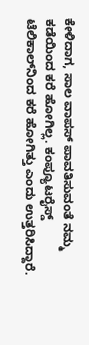ಕೇಳಿದಾಗ, ಸಾಲ ವಾಪಸ್ ಪಾವತಿಸುವಂತೆ ನಮ್ಮ ಕಡೆಯಿಂದ ಕರೆ ಹೋಗಿಲ್ಲ. ಕಂಪ್ಯೂಟರೈಸ್ಡ್ ಟೆಲಿಕಾಲ್‌ನಿಂದ ಕರೆ ಹೋಗಿತ್ತು ಎಂದು ಉತ್ತರಿಸಿದ್ದಾರೆ.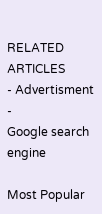RELATED ARTICLES
- Advertisment -
Google search engine

Most Popular